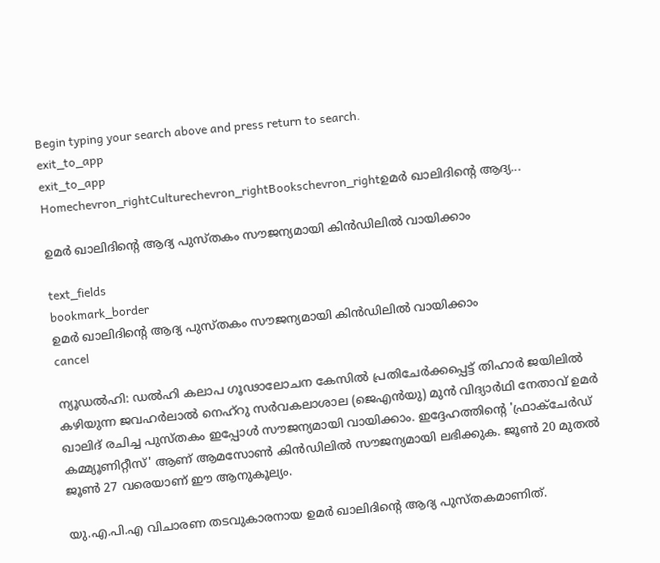Begin typing your search above and press return to search.
exit_to_app
exit_to_app
Homechevron_rightCulturechevron_rightBookschevron_rightഉമർ ഖാലിദിന്റെ ആദ്യ...

ഉമർ ഖാലിദിന്റെ ആദ്യ പുസ്തകം സൗജന്യമായി കിൻഡിലിൽ വായിക്കാം

text_fields
bookmark_border
ഉമർ ഖാലിദിന്റെ ആദ്യ പുസ്തകം സൗജന്യമായി കിൻഡിലിൽ വായിക്കാം
cancel

ന്യൂഡൽഹി: ഡൽഹി കലാപ ഗൂഢാലോചന കേസിൽ പ്രതിചേർക്കപ്പെട്ട് തിഹാർ ജയിലിൽ കഴിയുന്ന ജവഹർലാൽ നെഹ്‌റു സർവകലാശാല (ജെഎൻയു) മുൻ വിദ്യാർഥി നേതാവ് ഉമർ ഖാലിദ് രചിച്ച പുസ്തകം ഇപ്പോൾ സൗജന്യമായി വായിക്കാം. ഇദ്ദേഹത്തിന്റെ 'ഫ്രാക്ചേർഡ് കമ്മ്യൂണിറ്റീസ്' ആണ് ആമസോൺ കിൻഡിലിൽ സൗജന്യമായി ലഭിക്കുക. ജൂൺ 20 മുതൽ ജൂൺ 27 വരെയാണ് ഈ ആനുകൂല്യം.

യു.എ.പി.എ വിചാരണ തടവുകാരനായ ഉമർ ഖാലിദിന്റെ ആദ്യ പുസ്തകമാണിത്.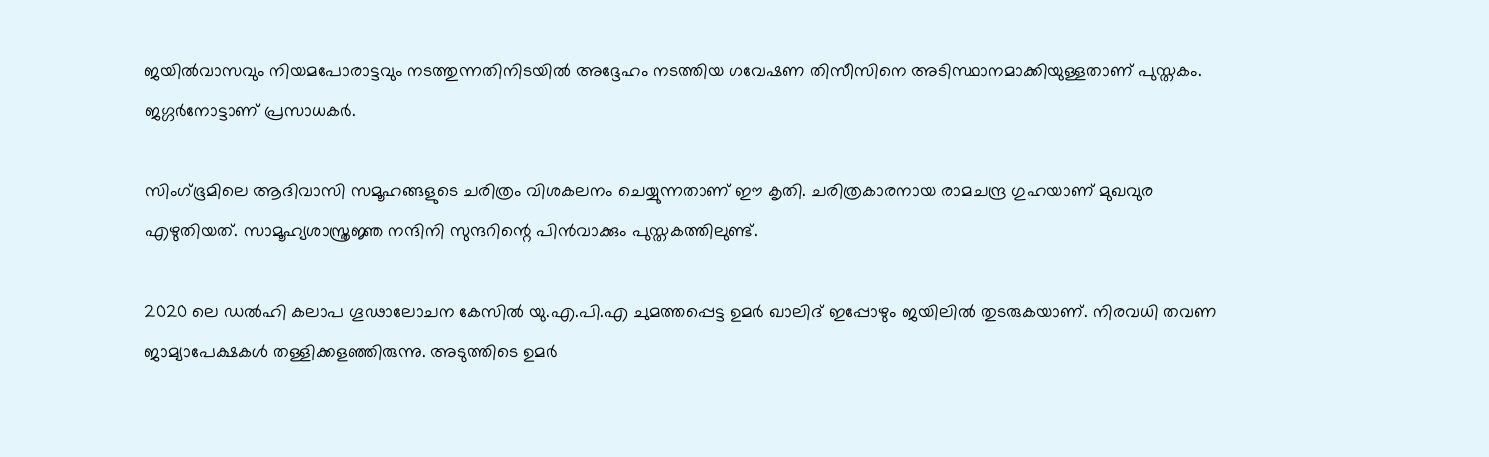ജയിൽവാസവും നിയമപോരാട്ടവും നടത്തുന്നതിനിടയിൽ അദ്ദേഹം നടത്തിയ ഗവേഷണ തിസീസിനെ അടിസ്ഥാനമാക്കിയുള്ളതാണ് പുസ്തകം. ജഗ്ഗർനോട്ടാണ് പ്രസാധകർ.

സിംഗ്ഭൂമിലെ ആദിവാസി സമൂഹങ്ങളുടെ ചരിത്രം വിശകലനം ചെയ്യുന്നതാണ് ഈ കൃതി. ചരിത്രകാരനായ രാമചന്ദ്ര ഗുഹയാണ് മുഖവുര എഴുതിയത്. സാമൂഹ്യശാസ്ത്രജ്ഞ നന്ദിനി സുന്ദറിന്റെ പിൻവാക്കും പുസ്തകത്തിലുണ്ട്.

2020 ലെ ഡൽഹി കലാപ ഗൂഢാലോചന കേസിൽ യു.എ.പി.എ ചുമത്തപ്പെട്ട ഉമർ ഖാലിദ് ഇപ്പോഴും ജയിലിൽ തുടരുകയാണ്. നിരവധി തവണ ജാമ്യാപേക്ഷകൾ തള്ളിക്കളഞ്ഞിരുന്നു. അടുത്തിടെ ഉമർ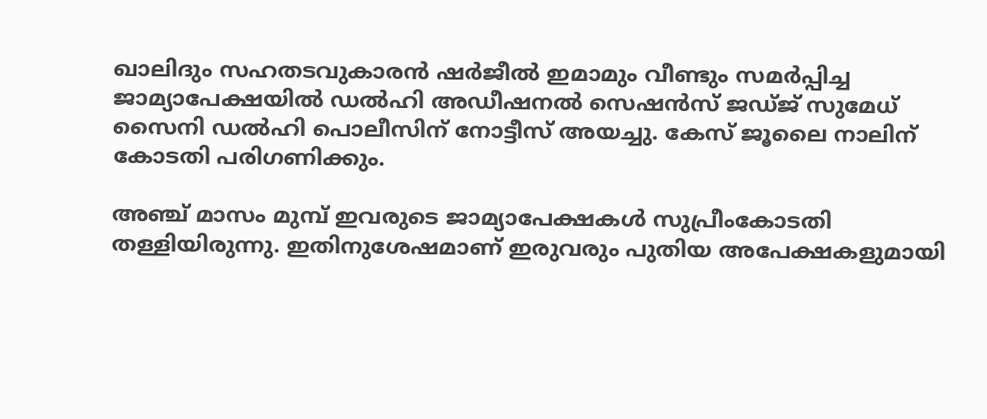ഖാലിദും സഹതടവുകാരൻ ഷർജീൽ ഇമാമും വീണ്ടും സമർപ്പിച്ച ജാമ്യാപേക്ഷയിൽ ഡൽഹി അഡീഷനൽ സെഷൻസ് ജഡ്ജ് സുമേധ് സൈനി ഡൽഹി പൊലീസിന് നോട്ടീസ് അയച്ചു. കേസ് ജൂലൈ നാലിന് കോടതി പരിഗണിക്കും.

അഞ്ച് മാസം മുമ്പ് ഇവരുടെ ജാമ്യാപേക്ഷകൾ സുപ്രീംകോടതി തള്ളിയിരുന്നു. ഇതിനുശേഷമാണ് ഇരുവരും പുതിയ അപേക്ഷകളുമായി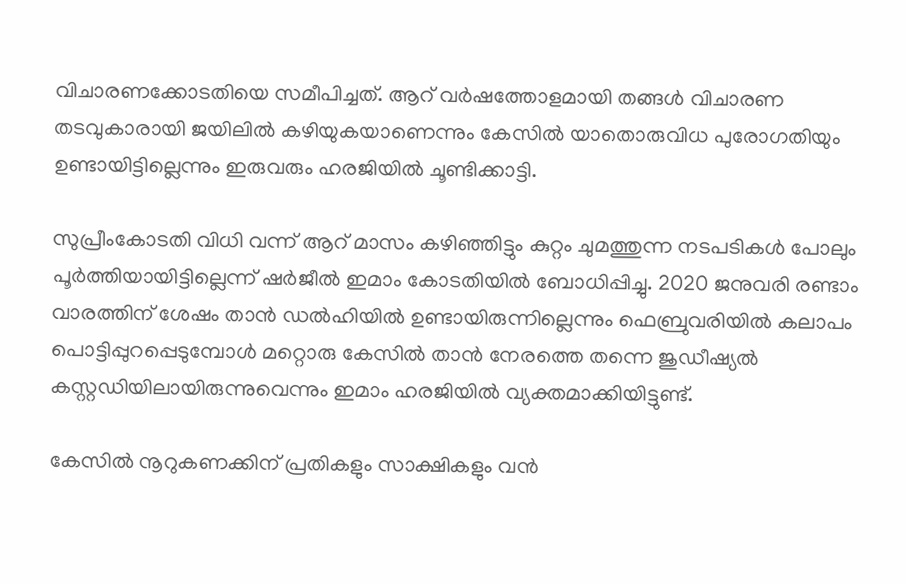വിചാരണക്കോടതിയെ സമീപിച്ചത്. ആറ് വർഷത്തോളമായി തങ്ങൾ വിചാരണ തടവുകാരായി ജയിലിൽ കഴിയുകയാണെന്നും കേസിൽ യാതൊരുവിധ പുരോഗതിയും ഉണ്ടായിട്ടില്ലെന്നും ഇരുവരും ഹരജിയിൽ ചൂണ്ടിക്കാട്ടി.

സുപ്രീംകോടതി വിധി വന്ന് ആറ് മാസം കഴിഞ്ഞിട്ടും കുറ്റം ചുമത്തുന്ന നടപടികൾ പോലും പൂർത്തിയായിട്ടില്ലെന്ന് ഷർജീൽ ഇമാം കോടതിയിൽ ബോധിപ്പിച്ചു. 2020 ജനുവരി രണ്ടാം വാരത്തിന് ശേഷം താൻ ഡൽഹിയിൽ ഉണ്ടായിരുന്നില്ലെന്നും ഫെബ്രുവരിയിൽ കലാപം പൊട്ടിപ്പുറപ്പെടുമ്പോൾ മറ്റൊരു കേസിൽ താൻ നേരത്തെ തന്നെ ജുഡീഷ്യൽ കസ്റ്റഡിയിലായിരുന്നുവെന്നും ഇമാം ഹരജിയിൽ വ്യക്തമാക്കിയിട്ടുണ്ട്.

കേസിൽ നൂറുകണക്കിന് പ്രതികളും സാക്ഷികളും വൻ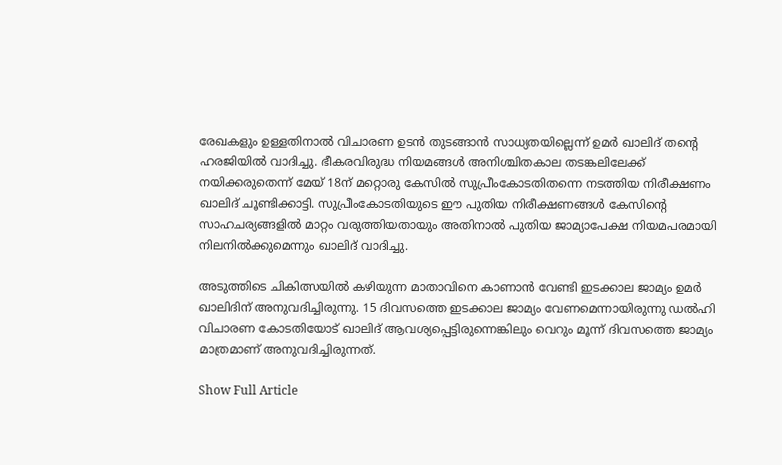രേഖകളും ഉള്ളതിനാൽ വിചാരണ ഉടൻ തുടങ്ങാൻ സാധ്യതയില്ലെന്ന് ഉമർ ഖാലിദ് തന്റെ ഹരജിയിൽ വാദിച്ചു. ഭീകരവിരുദ്ധ നിയമങ്ങൾ അനിശ്ചിതകാല തടങ്കലിലേക്ക് നയിക്കരുതെന്ന് മേയ് 18ന് മറ്റൊരു കേസിൽ സുപ്രീംകോടതിതന്നെ നടത്തിയ നിരീക്ഷണം ഖാലിദ് ചൂണ്ടിക്കാട്ടി. സുപ്രീംകോടതിയുടെ ഈ പുതിയ നിരീക്ഷണങ്ങൾ കേസിന്റെ സാഹചര്യങ്ങളിൽ മാറ്റം വരുത്തിയതായും അതിനാൽ പുതിയ ജാമ്യാപേക്ഷ നിയമപരമായി നിലനിൽക്കുമെന്നും ഖാലിദ് വാദിച്ചു.

അടുത്തിടെ ചികിത്സയിൽ കഴിയുന്ന മാതാവിനെ കാണാൻ വേണ്ടി ഇടക്കാല ജാമ്യം ഉമർ ഖാലിദിന് അനുവദിച്ചിരുന്നു. 15 ദിവസത്തെ ഇടക്കാല ജാമ്യം വേണമെന്നായിരുന്നു ഡൽഹി വിചാരണ കോടതിയോട് ഖാലിദ് ആവശ്യപ്പെട്ടിരുന്നെങ്കിലും വെറും മൂന്ന് ദിവസത്തെ ജാമ്യം മാത്രമാണ് അനുവദിച്ചിരുന്നത്.

Show Full Article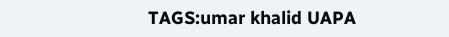TAGS:umar khalid UAPA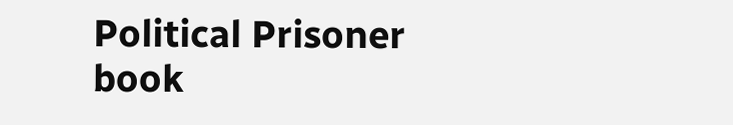Political Prisoner book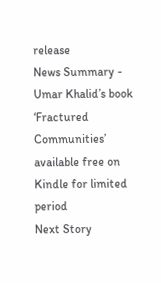release
News Summary - Umar Khalid’s book ‘Fractured Communities’ available free on Kindle for limited period
Next Story